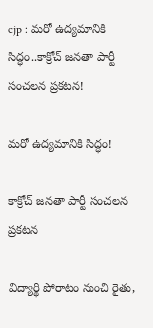cjp : మరో ఉద్యమానికి సిద్ధం..కాక్రోచ్ జనతా పార్టీ సంచలన ప్రకటన!

మరో ఉద్యమానికి సిద్ధం!

కాక్రోచ్ జనతా పార్టీ సంచలన ప్రకటన

విద్యార్థి పోరాటం నుంచి రైతు,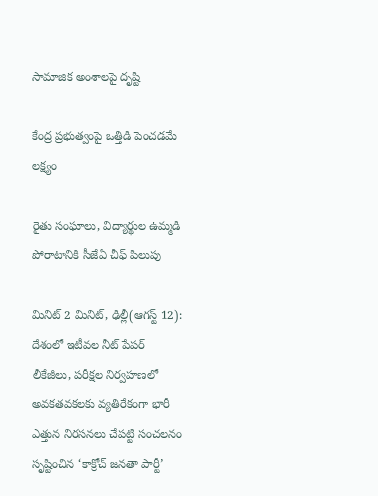సామాజిక అంశాలపై దృష్టి

కేంద్ర ప్రభుత్వంపై ఒత్తిడి పెంచడమే లక్ష్యం

రైతు సంఘాలు, విద్యార్థుల ఉమ్మడి పోరాటానికి సీజేఏ చీఫ్ పిలుపు

మినిట్ 2 మినిట్, ఢిల్లీ(ఆగస్ట్ 12): దేశంలో ఇటీవల నీట్ పేపర్ లీకేజీలు, పరీక్షల నిర్వహణలో అవకతవకలకు వ్యతిరేకంగా భారీ ఎత్తున నిరసనలు చేపట్టి సంచలనం సృష్టించిన ‘కాక్రోచ్ జనతా పార్టీ’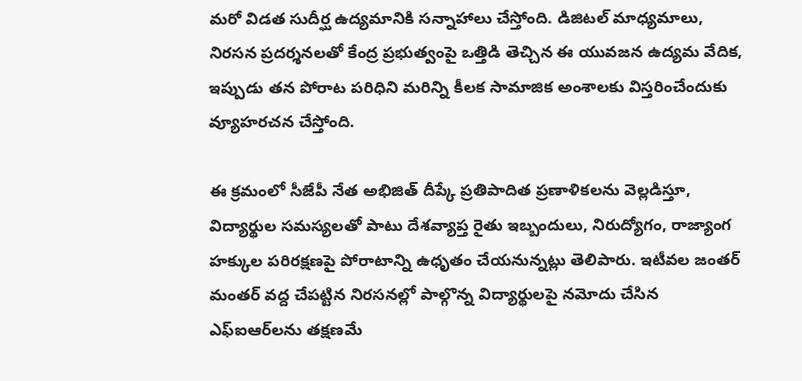మరో విడత సుదీర్ఘ ఉద్యమానికి సన్నాహాలు చేస్తోంది. డిజిటల్ మాధ్యమాలు, నిరసన ప్రదర్శనలతో కేంద్ర ప్రభుత్వంపై ఒత్తిడి తెచ్చిన ఈ యువజన ఉద్యమ వేదిక, ఇప్పుడు తన పోరాట పరిధిని మరిన్ని కీలక సామాజిక అంశాలకు విస్తరించేందుకు వ్యూహరచన చేస్తోంది.

ఈ క్రమంలో సీజేపీ నేత అభిజిత్ దీప్కే ప్రతిపాదిత ప్రణాళికలను వెల్లడిస్తూ, విద్యార్థుల సమస్యలతో పాటు దేశవ్యాప్త రైతు ఇబ్బందులు, నిరుద్యోగం, రాజ్యాంగ హక్కుల పరిరక్షణపై పోరాటాన్ని ఉధృతం చేయనున్నట్లు తెలిపారు. ఇటీవల జంతర్ మంతర్ వద్ద చేపట్టిన నిరసనల్లో పాల్గొన్న విద్యార్థులపై నమోదు చేసిన ఎఫ్‌ఐఆర్‌లను తక్షణమే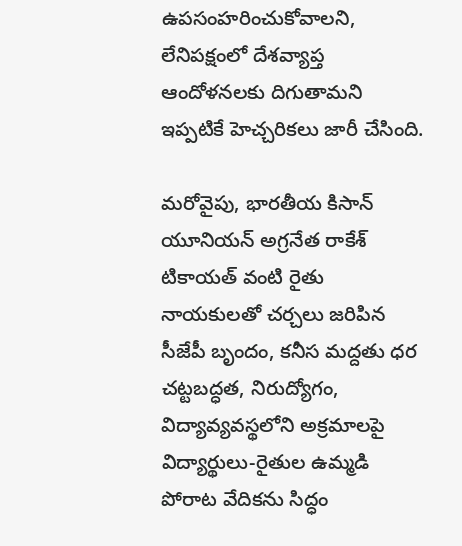ఉపసంహరించుకోవాలని, లేనిపక్షంలో దేశవ్యాప్త ఆందోళనలకు దిగుతామని ఇప్పటికే హెచ్చరికలు జారీ చేసింది.

మరోవైపు, భారతీయ కిసాన్ యూనియన్ అగ్రనేత రాకేశ్ టికాయత్‌ వంటి రైతు నాయకులతో చర్చలు జరిపిన సీజేపీ బృందం, కనీస మద్దతు ధర చట్టబద్ధత, నిరుద్యోగం, విద్యావ్యవస్థలోని అక్రమాలపై విద్యార్థులు-రైతుల ఉమ్మడి పోరాట వేదికను సిద్ధం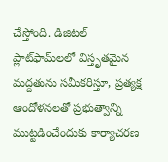చేస్తోంది. డిజిటల్ ప్లాట్‌ఫామ్‌లలో విస్తృతమైన మద్దతును సమీకరిస్తూ, ప్రత్యక్ష ఆందోళనలతో ప్రభుత్వాన్ని ముట్టడించేందుకు కార్యాచరణ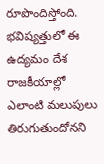రూపొందిస్తోంది. భవిష్యత్తులో ఈ ఉద్యమం దేశ రాజకీయాల్లో ఎలాంటి మలుపులు తిరుగుతుందోనని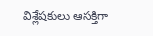విశ్లేషకులు ఆసక్తిగా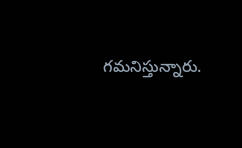గమనిస్తున్నారు.